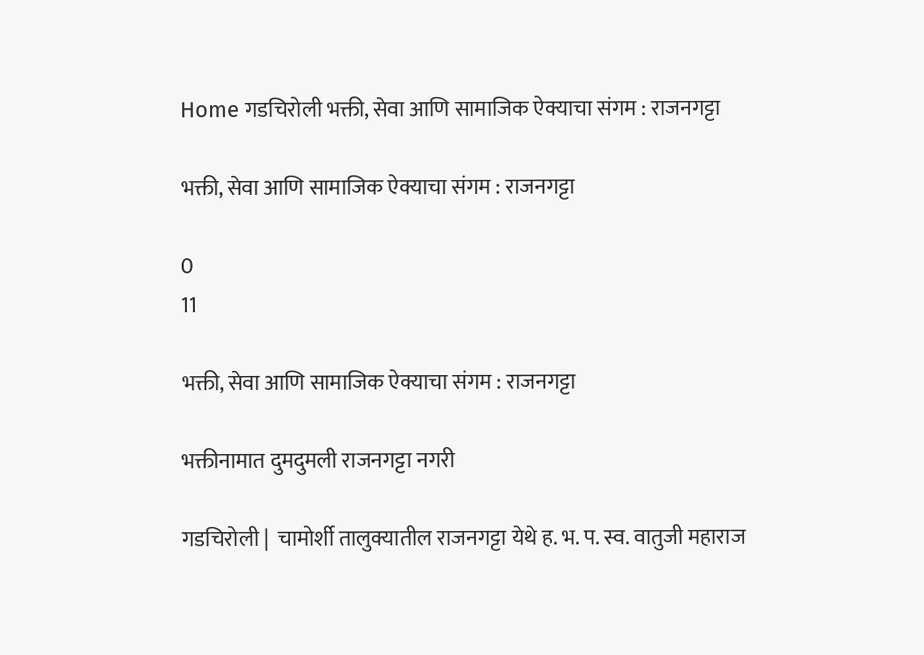Home गडचिरोली भक्ती, सेवा आणि सामाजिक ऐक्याचा संगम : राजनगट्टा

भक्ती, सेवा आणि सामाजिक ऐक्याचा संगम : राजनगट्टा

0
11

भक्ती, सेवा आणि सामाजिक ऐक्याचा संगम : राजनगट्टा

भक्तीनामात दुमदुमली राजनगट्टा नगरी

गडचिरोली |  चामोर्शी तालुक्यातील राजनगट्टा येथे ह. भ. प. स्व. वातुजी महाराज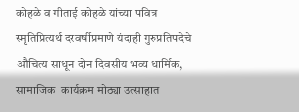कोहळे व गीताई कोहळे यांच्या पवित्र स्मृतिप्रित्यर्थ दरवर्षीप्रमाणे यंदाही गुरुप्रतिपदेचे औचित्य साधून दोन दिवसीय भव्य धार्मिक, सामाजिक  कार्यक्रम मोठ्या उत्साहात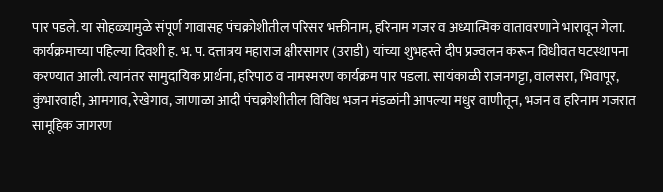पार पडले. या सोहळ्यामुळे संपूर्ण गावासह पंचक्रोशीतील परिसर भक्तीनाम, हरिनाम गजर व अध्यात्मिक वातावरणाने भारावून गेला.
कार्यक्रमाच्या पहिल्या दिवशी ह. भ. प. दत्तात्रय महाराज क्षीरसागर (उराडी) यांच्या शुभहस्ते दीप प्रज्वलन करून विधीवत घटस्थापना करण्यात आली. त्यानंतर सामुदायिक प्रार्थना, हरिपाठ व नामस्मरण कार्यक्रम पार पडला. सायंकाळी राजनगट्टा, वालसरा, भिवापूर, कुंभारवाही, आमगाव, रेखेगाव, जाणाळा आदी पंचक्रोशीतील विविध भजन मंडळांनी आपल्या मधुर वाणीतून, भजन व हरिनाम गजरात सामूहिक जागरण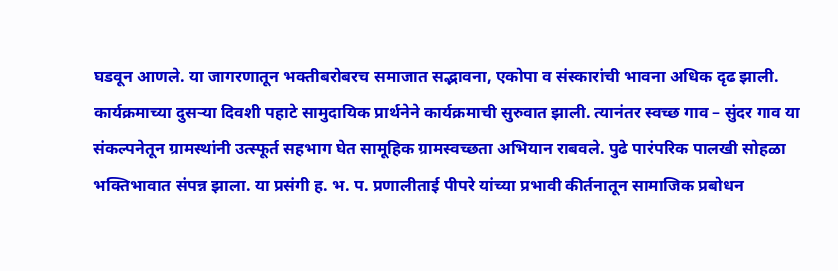घडवून आणले. या जागरणातून भक्तीबरोबरच समाजात सद्भावना, एकोपा व संस्कारांची भावना अधिक दृढ झाली.
कार्यक्रमाच्या दुसऱ्या दिवशी पहाटे सामुदायिक प्रार्थनेने कार्यक्रमाची सुरुवात झाली. त्यानंतर स्वच्छ गाव – सुंदर गाव या संकल्पनेतून ग्रामस्थांनी उत्स्फूर्त सहभाग घेत सामूहिक ग्रामस्वच्छता अभियान राबवले. पुढे पारंपरिक पालखी सोहळा भक्तिभावात संपन्न झाला. या प्रसंगी ह. भ. प. प्रणालीताई पीपरे यांच्या प्रभावी कीर्तनातून सामाजिक प्रबोधन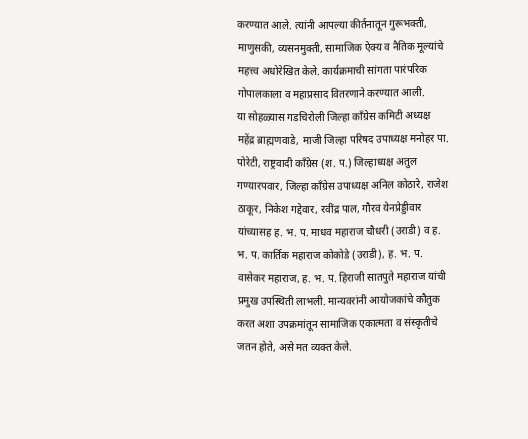करण्यात आले. त्यांनी आपल्या कीर्तनातून गुरूभक्ती, माणुसकी, व्यसनमुक्ती, सामाजिक ऐक्य व नैतिक मूल्यांचे महत्त्व अधोरेखित केले. कार्यक्रमाची सांगता पारंपरिक गोपालकाला व महाप्रसाद वितरणाने करण्यात आली.
या सोहळ्यास गडचिरोली जिल्हा काँग्रेस कमिटी अध्यक्ष महेंद्र ब्राह्मणवाडे, माजी जिल्हा परिषद उपाध्यक्ष मनोहर पा. पोरेटी, राष्ट्रवादी काँग्रेस (श. प.) जिल्हाध्यक्ष अतुल गण्यारपवार, जिल्हा काँग्रेस उपाध्यक्ष अनिल कोठारे, राजेश ठाकूर, निकेश गद्देवार, रवींद्र पाल, गौरव येनप्रेड्डीवार यांच्यासह ह. भ. प. माधव महाराज चौधरी (उराडी) व ह. भ. प. कार्तिक महाराज कोकोडे (उराडी), ह. भ. प. वासेकर महाराज, ह. भ. प. हिराजी सातपुते महाराज यांची प्रमुख उपस्थिती लाभली. मान्यवरांनी आयोजकांचे कौतुक करत अशा उपक्रमांतून सामाजिक एकात्मता व संस्कृतीचे जतन होते, असे मत व्यक्त केले.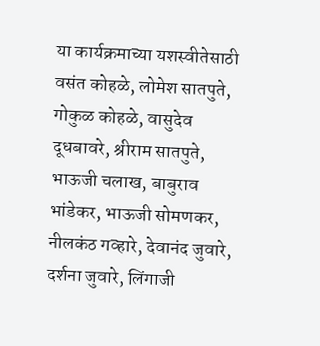या कार्यक्रमाच्या यशस्वीतेसाठी वसंत कोहळे, लोमेश सातपुते, गोकुळ कोहळे, वासुदेव दूधबावरे, श्रीराम सातपुते, भाऊजी चलाख, बाबुराव भांडेकर, भाऊजी सोमणकर, नीलकंठ गव्हारे, देवानंद जुवारे, दर्शना जुवारे, लिंगाजी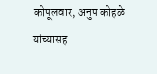कोपूलवार, अनुप कोहळे यांच्यासह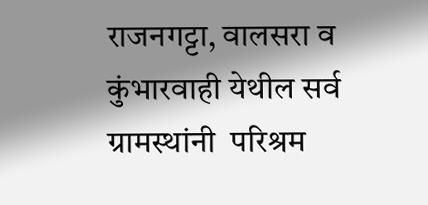राजनगट्टा, वालसरा व कुंभारवाही येथील सर्व ग्रामस्थांनी  परिश्रम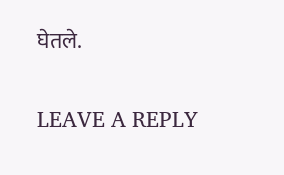घेतले.

LEAVE A REPLY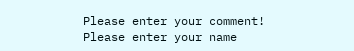Please enter your comment!
Please enter your name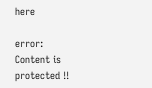here

error: Content is protected !!